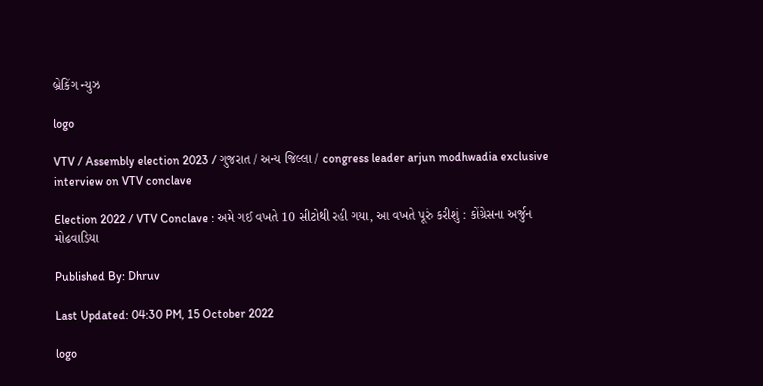બ્રેકિંગ ન્યુઝ

logo

VTV / Assembly election 2023 / ગુજરાત / અન્ય જિલ્લા / congress leader arjun modhwadia exclusive interview on VTV conclave

Election 2022 / VTV Conclave : અમે ગઈ વખતે 10 સીટોથી રહી ગયા, આ વખતે પૂરું કરીશું : કોંગ્રેસના અર્જુન મોઢવાડિયા

Published By: Dhruv

Last Updated: 04:30 PM, 15 October 2022

logo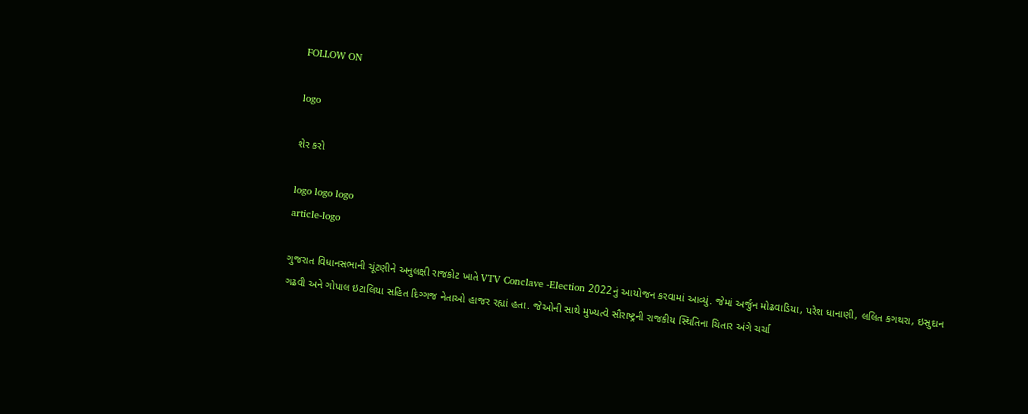FOLLOW ON

logo

શેર કરો

logo logo logo
article-logo

ગુજરાત વિધાનસભાની ચૂંટણીને અનુલક્ષી રાજકોટ ખાતે VTV Conclave -Election 2022નું આયોજન કરવામાં આવ્યું. જેમાં અર્જુન મોઢવાડિયા, પરેશ ધાનાણી, લલિત કગથરા, ઇસુદાન ગઢવી અને ગોપાલ ઇટાલિયા સહિત દિગ્ગજ નેતાઓ હાજર રહ્યાં હતા. જેઓની સાથે મુખ્યત્વે સૌરાષ્ટ્રની રાજકીય સ્થિતિના ચિતાર અંગે ચર્ચા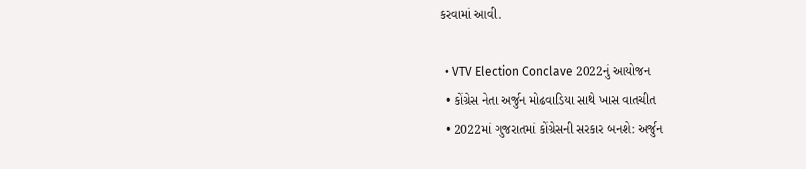કરવામાં આવી.

  • VTV Election Conclave 2022નું આયોજન
  • કોંગ્રેસ નેતા અર્જુન મોઢવાડિયા સાથે ખાસ વાતચીત
  • 2022માં ગુજરાતમાં કોંગ્રેસની સરકાર બનશે: અર્જુન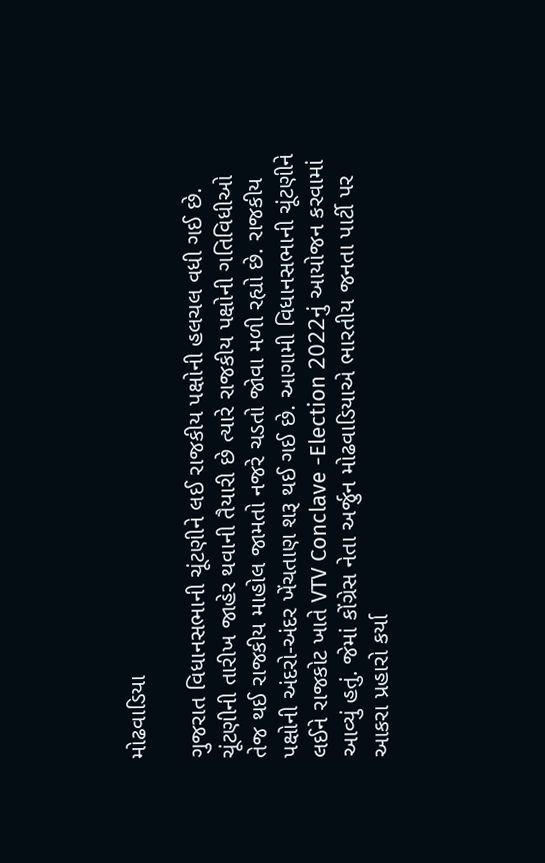મોઢવાડિયા

ગુજરાત વિધાનસભાની ચૂંટણીને લઈ રાજકીય પક્ષોની હલચલ વધી ગઈ છે. ચૂંટણીની તારીખ જાહેર થવાની તૈયારી છે ત્યારે રાજકીય પક્ષોની ગતિવિધીઓ તેજ થઈ રાજકીય માહોલ જામતો નજરે ચડતો જોવા મળી રહ્યો છે. રાજકીય પક્ષોની અંદરો-અંદર ખેંચતાણ શરૂ થઈ ગઈ છે. આગામી વિધાનસભાની ચૂંટણીને લઈને રાજકોટ ખાતે VTV Conclave -Election 2022નું આયોજન કરવામાં આવ્યું હતું. જેમાં કોંગ્રેસ નેતા અર્જુન મોઢવાડિયાએ ભારતીય જનતા પાર્ટી પર આકરા પ્રહારો કર્યા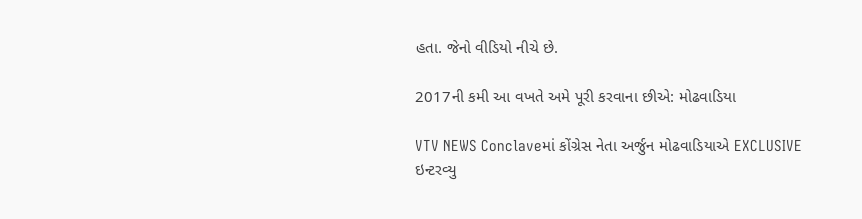હતા. જેનો વીડિયો નીચે છે.

2017ની કમી આ વખતે અમે પૂરી કરવાના છીએ: મોઢવાડિયા

VTV NEWS Conclaveમાં કોંગ્રેસ નેતા અર્જુન મોઢવાડિયાએ EXCLUSIVE ઇન્ટરવ્યુ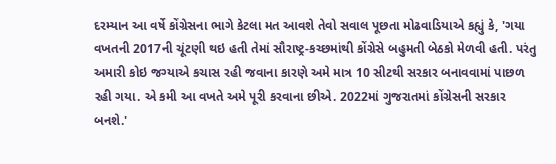દરમ્યાન આ વર્ષે કોંગ્રેસના ભાગે કેટલા મત આવશે તેવો સવાલ પૂછતા મોઢવાડિયાએ કહ્યું કે, 'ગયા વખતની 2017ની ચૂંટણી થઇ હતી તેમાં સૌરાષ્ટ્ર-કચ્છમાંથી કોંગ્રેસે બહુમતી બેઠકો મેળવી હતી. પરંતુ અમારી કોઇ જગ્યાએ કચાસ રહી જવાના કારણે અમે માત્ર 10 સીટથી સરકાર બનાવવામાં પાછળ રહી ગયા. એ કમી આ વખતે અમે પૂરી કરવાના છીએ. 2022માં ગુજરાતમાં કોંગ્રેસની સરકાર બનશે.'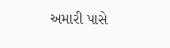અમારી પાસે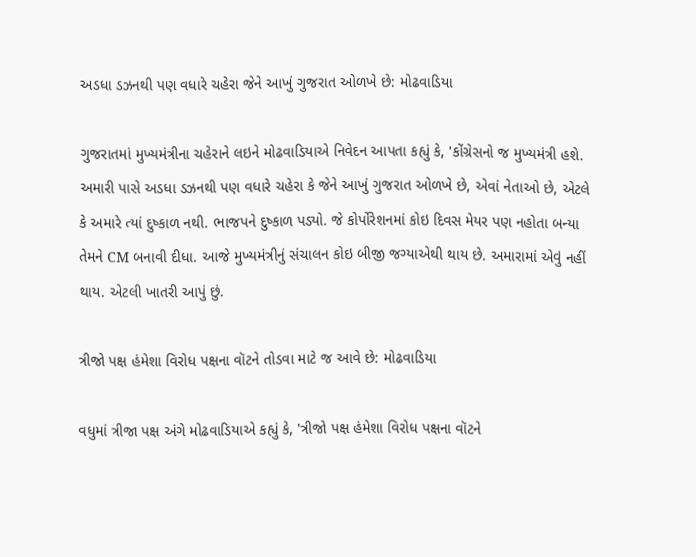અડધા ડઝનથી પણ વધારે ચહેરા જેને આખું ગુજરાત ઓળખે છે: મોઢવાડિયા

ગુજરાતમાં મુખ્યમંત્રીના ચહેરાને લઇને મોઢવાડિયાએ નિવેદન આપતા કહ્યું કે, 'કોંગ્રેસનો જ મુખ્યમંત્રી હશે. અમારી પાસે અડધા ડઝનથી પણ વધારે ચહેરા કે જેને આખું ગુજરાત ઓળખે છે, એવાં નેતાઓ છે, એટલે કે અમારે ત્યાં દુષ્કાળ નથી. ભાજપને દુષ્કાળ પડ્યો. જે કોર્પોરેશનમાં કોઇ દિવસ મેયર પણ નહોતા બન્યા તેમને CM બનાવી દીધા. આજે મુખ્યમંત્રીનું સંચાલન કોઇ બીજી જગ્યાએથી થાય છે. અમારામાં એવું નહીં થાય. એટલી ખાતરી આપું છું.

ત્રીજો પક્ષ હંમેશા વિરોધ પક્ષના વૉટને તોડવા માટે જ આવે છે: મોઢવાડિયા

વધુમાં ત્રીજા પક્ષ અંગે મોઢવાડિયાએ કહ્યું કે, 'ત્રીજો પક્ષ હંમેશા વિરોધ પક્ષના વૉટને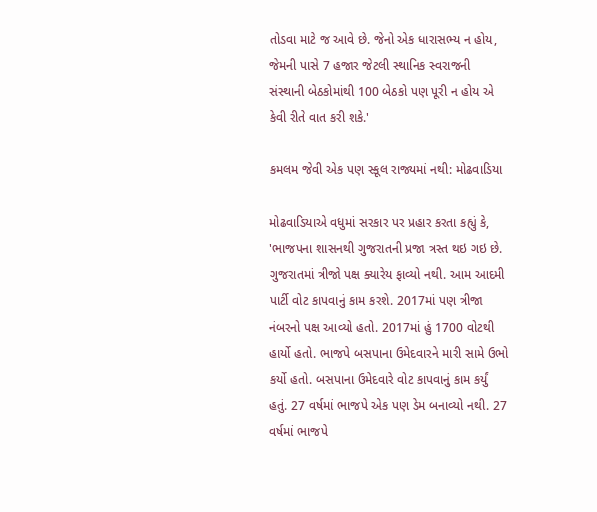તોડવા માટે જ આવે છે. જેનો એક ધારાસભ્ય ન હોય, જેમની પાસે 7 હજાર જેટલી સ્થાનિક સ્વરાજની સંસ્થાની બેઠકોમાંથી 100 બેઠકો પણ પૂરી ન હોય એ કેવી રીતે વાત કરી શકે.'

કમલમ જેવી એક પણ સ્કૂલ રાજ્યમાં નથી: મોઢવાડિયા

મોઢવાડિયાએ વધુમાં સરકાર પર પ્રહાર કરતા કહ્યું કે, 'ભાજપના શાસનથી ગુજરાતની પ્રજા ત્રસ્ત થઇ ગઇ છે. ગુજરાતમાં ત્રીજો પક્ષ ક્યારેય ફાવ્યો નથી. આમ આદમી પાર્ટી વોટ કાપવાનું કામ કરશે. 2017માં પણ ત્રીજા નંબરનો પક્ષ આવ્યો હતો. 2017માં હું 1700 વોટથી હાર્યો હતો. ભાજપે બસપાના ઉમેદવારને મારી સામે ઉભો કર્યો હતો. બસપાના ઉમેદવારે વોટ કાપવાનું કામ કર્યું હતું. 27 વર્ષમાં ભાજપે એક પણ ડેમ બનાવ્યો નથી. 27 વર્ષમાં ભાજપે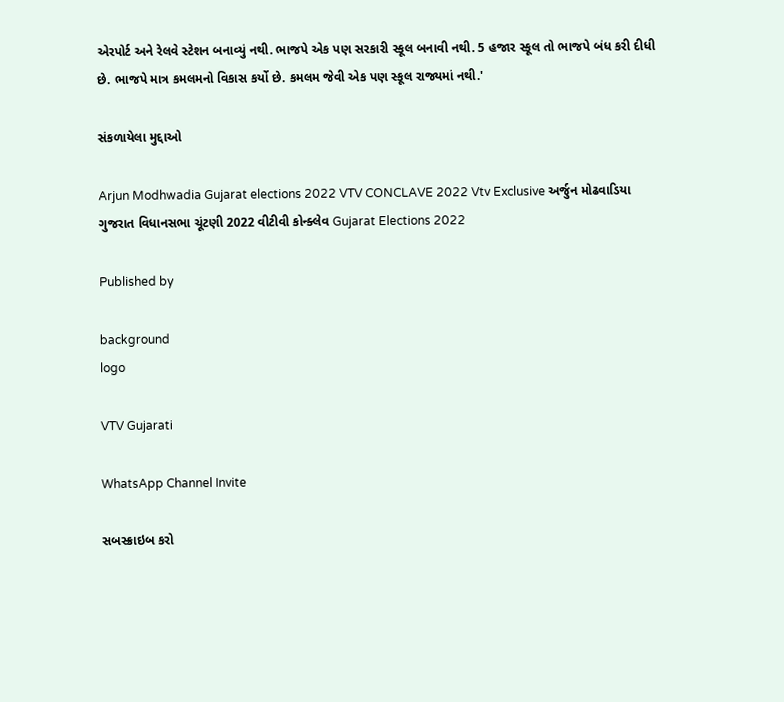એરપોર્ટ અને રેલવે સ્ટેશન બનાવ્યું નથી. ભાજપે એક પણ સરકારી સ્કૂલ બનાવી નથી. 5 હજાર સ્કૂલ તો ભાજપે બંધ કરી દીધી છે. ભાજપે માત્ર કમલમનો વિકાસ કર્યો છે. કમલમ જેવી એક પણ સ્કૂલ રાજ્યમાં નથી.'

સંકળાયેલા મુદ્દાઓ

Arjun Modhwadia Gujarat elections 2022 VTV CONCLAVE 2022 Vtv Exclusive અર્જુન મોઢવાડિયા ગુજરાત વિધાનસભા ચૂંટણી 2022 વીટીવી કોન્ક્લેવ Gujarat Elections 2022

Published by

background
logo

VTV Gujarati

WhatsApp Channel Invite

સબસ્ક્રાઇબ કરો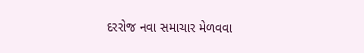દરરોજ નવા સમાચાર મેળવવા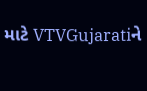માટે VTVGujaratiને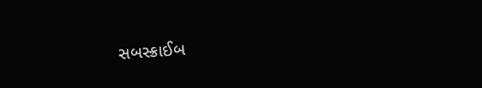સબસ્ક્રાઈબ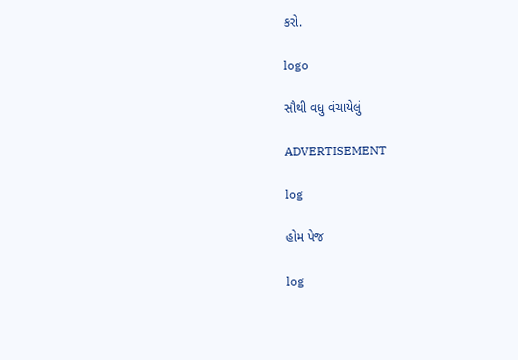કરો.

logo

સૌથી વધુ વંચાયેલું

ADVERTISEMENT

log

હોમ પેજ

log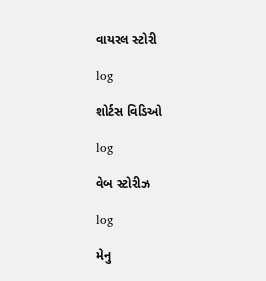વાયરલ સ્ટોરી

log

શોર્ટસ વિડિઓ

log

વેબ સ્ટોરીઝ

log

મેનુ